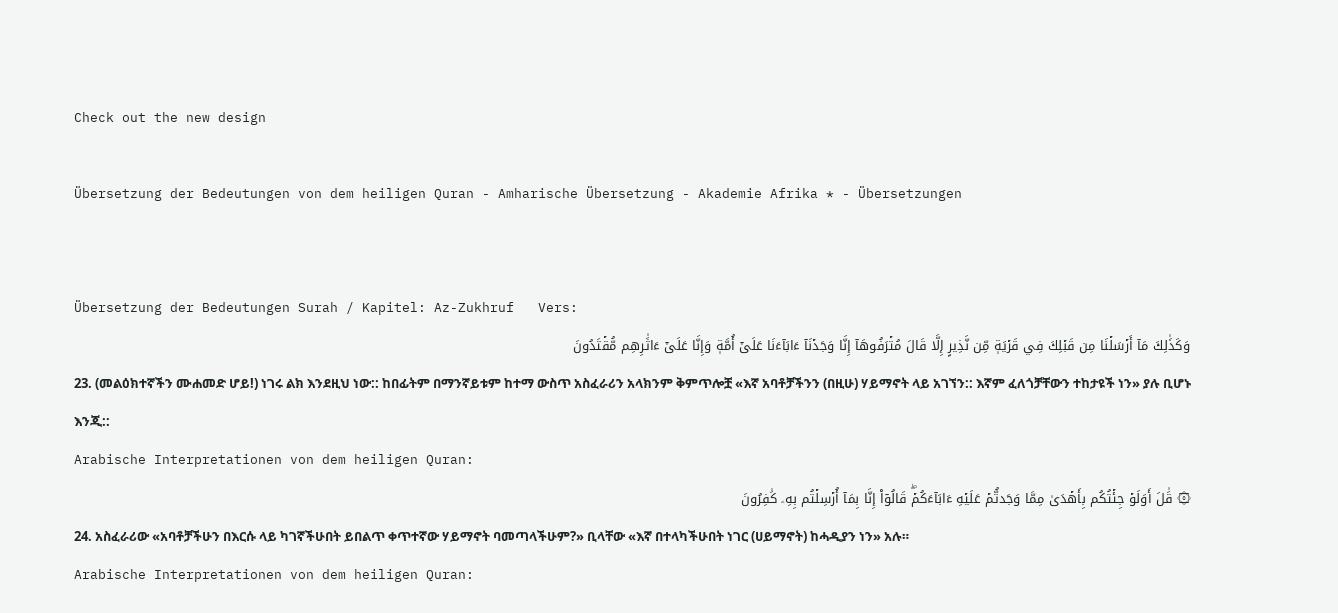Check out the new design

Übersetzung der Bedeutungen von dem heiligen Quran - Amharische Übersetzung - Akademie Afrika * - Übersetzungen


Übersetzung der Bedeutungen Surah / Kapitel: Az-Zukhruf   Vers:
وَكَذَٰلِكَ مَآ أَرۡسَلۡنَا مِن قَبۡلِكَ فِي قَرۡيَةٖ مِّن نَّذِيرٍ إِلَّا قَالَ مُتۡرَفُوهَآ إِنَّا وَجَدۡنَآ ءَابَآءَنَا عَلَىٰٓ أُمَّةٖ وَإِنَّا عَلَىٰٓ ءَاثَٰرِهِم مُّقۡتَدُونَ
23. (መልዕክተኛችን ሙሐመድ ሆይ!) ነገሩ ልክ እንደዚህ ነው:: ከበፊትም በማንኛይቱም ከተማ ውስጥ አስፈራሪን አላክንም ቅምጥሎቿ «እኛ አባቶቻችንን (በዚሁ) ሃይማኖት ላይ አገኘን:: እኛም ፈለጎቻቸውን ተከታዩች ነን» ያሉ ቢሆኑ እንጂ::
Arabische Interpretationen von dem heiligen Quran:
۞ قَٰلَ أَوَلَوۡ جِئۡتُكُم بِأَهۡدَىٰ مِمَّا وَجَدتُّمۡ عَلَيۡهِ ءَابَآءَكُمۡۖ قَالُوٓاْ إِنَّا بِمَآ أُرۡسِلۡتُم بِهِۦ كَٰفِرُونَ
24. አስፈራሪው «አባቶቻችሁን በእርሱ ላይ ካገኛችሁበት ይበልጥ ቀጥተኛው ሃይማኖት ባመጣላችሁም?» ቢላቸው «እኛ በተላካችሁበት ነገር (ሀይማኖት) ከሓዲያን ነን» አሉ።
Arabische Interpretationen von dem heiligen Quran: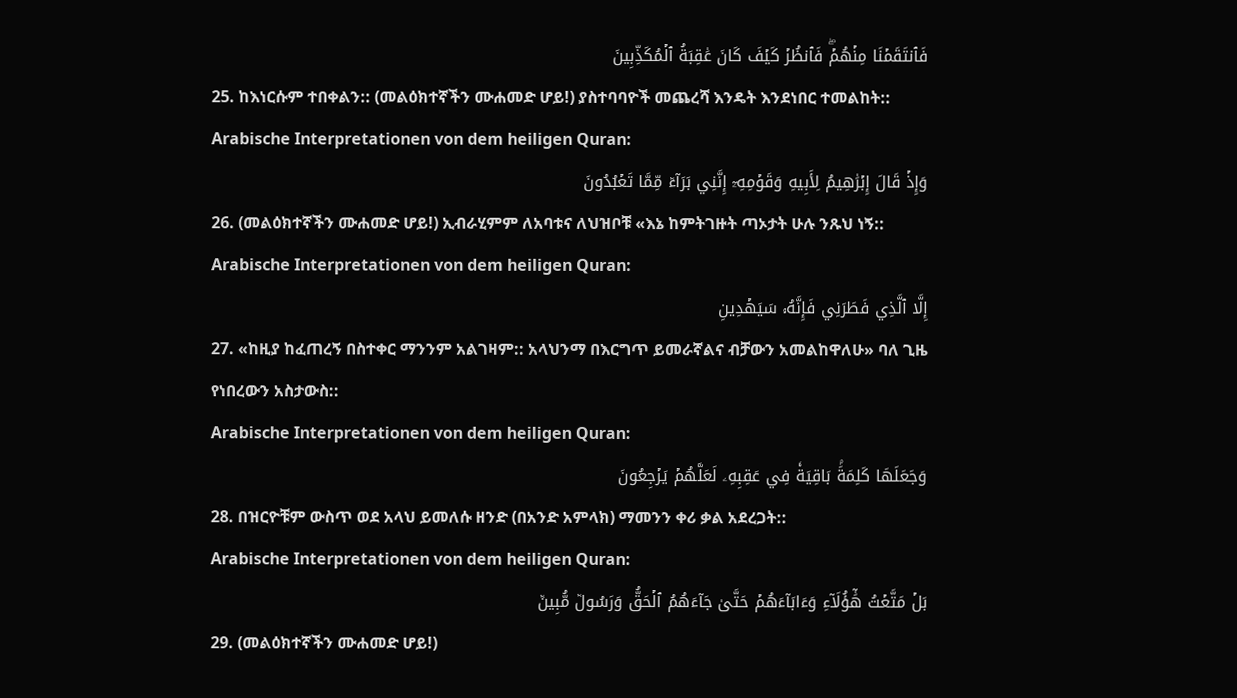فَٱنتَقَمۡنَا مِنۡهُمۡۖ فَٱنظُرۡ كَيۡفَ كَانَ عَٰقِبَةُ ٱلۡمُكَذِّبِينَ
25. ከእነርሱም ተበቀልን:: (መልዕክተኛችን ሙሐመድ ሆይ!) ያስተባባዮች መጨረሻ እንዴት እንደነበር ተመልከት::
Arabische Interpretationen von dem heiligen Quran:
وَإِذۡ قَالَ إِبۡرَٰهِيمُ لِأَبِيهِ وَقَوۡمِهِۦٓ إِنَّنِي بَرَآءٞ مِّمَّا تَعۡبُدُونَ
26. (መልዕክተኛችን ሙሐመድ ሆይ!) ኢብራሂምም ለአባቱና ለህዝቦቹ «እኔ ከምትገዙት ጣኦታት ሁሉ ንጹህ ነኝ::
Arabische Interpretationen von dem heiligen Quran:
إِلَّا ٱلَّذِي فَطَرَنِي فَإِنَّهُۥ سَيَهۡدِينِ
27. «ከዚያ ከፈጠረኝ በስተቀር ማንንም አልገዛም:: አላህንማ በእርግጥ ይመራኛልና ብቻውን አመልከዋለሁ» ባለ ጊዜ የነበረውን አስታውስ::
Arabische Interpretationen von dem heiligen Quran:
وَجَعَلَهَا كَلِمَةَۢ بَاقِيَةٗ فِي عَقِبِهِۦ لَعَلَّهُمۡ يَرۡجِعُونَ
28. በዝርዮቹም ውስጥ ወደ አላህ ይመለሱ ዘንድ (በአንድ አምላክ) ማመንን ቀሪ ቃል አደረጋት::
Arabische Interpretationen von dem heiligen Quran:
بَلۡ مَتَّعۡتُ هَٰٓؤُلَآءِ وَءَابَآءَهُمۡ حَتَّىٰ جَآءَهُمُ ٱلۡحَقُّ وَرَسُولٞ مُّبِينٞ
29. (መልዕክተኛችን ሙሐመድ ሆይ!)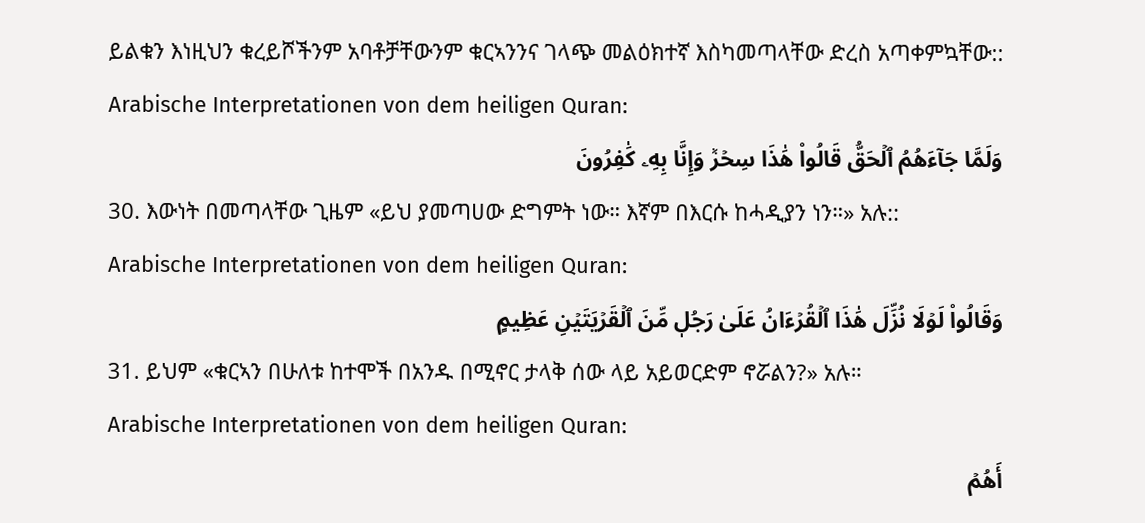ይልቁን እነዚህን ቁረይሾችንም አባቶቻቸውንም ቁርኣንንና ገላጭ መልዕክተኛ እስካመጣላቸው ድረስ አጣቀምኳቸው::
Arabische Interpretationen von dem heiligen Quran:
وَلَمَّا جَآءَهُمُ ٱلۡحَقُّ قَالُواْ هَٰذَا سِحۡرٞ وَإِنَّا بِهِۦ كَٰفِرُونَ
30. እውነት በመጣላቸው ጊዜም «ይህ ያመጣሀው ድግምት ነው። እኛም በእርሱ ከሓዲያን ነን።» አሉ::
Arabische Interpretationen von dem heiligen Quran:
وَقَالُواْ لَوۡلَا نُزِّلَ هَٰذَا ٱلۡقُرۡءَانُ عَلَىٰ رَجُلٖ مِّنَ ٱلۡقَرۡيَتَيۡنِ عَظِيمٍ
31. ይህም «ቁርኣን በሁለቱ ከተሞች በአንዱ በሚኖር ታላቅ ሰው ላይ አይወርድም ኖሯልን?» አሉ።
Arabische Interpretationen von dem heiligen Quran:
أَهُمۡ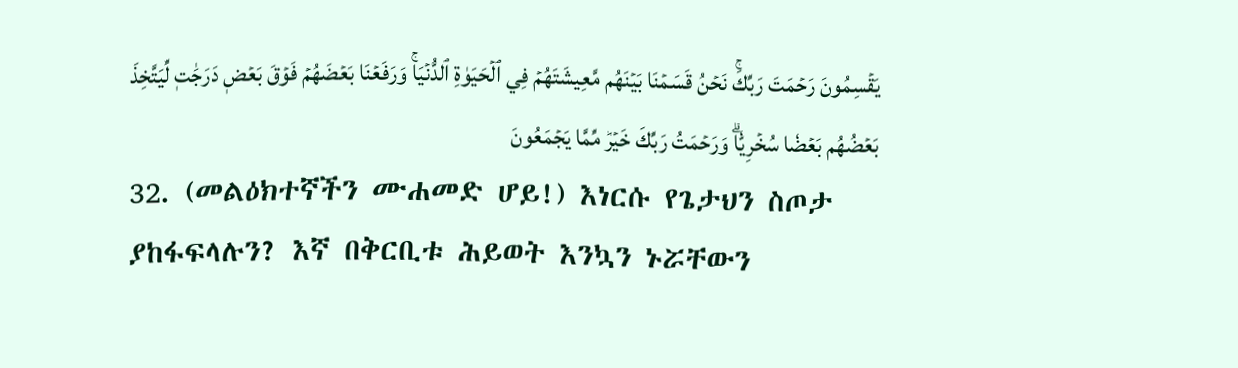يَقۡسِمُونَ رَحۡمَتَ رَبِّكَۚ نَحۡنُ قَسَمۡنَا بَيۡنَهُم مَّعِيشَتَهُمۡ فِي ٱلۡحَيَوٰةِ ٱلدُّنۡيَاۚ وَرَفَعۡنَا بَعۡضَهُمۡ فَوۡقَ بَعۡضٖ دَرَجَٰتٖ لِّيَتَّخِذَ بَعۡضُهُم بَعۡضٗا سُخۡرِيّٗاۗ وَرَحۡمَتُ رَبِّكَ خَيۡرٞ مِّمَّا يَجۡمَعُونَ
32. (መልዕክተኛችን ሙሐመድ ሆይ!) እነርሱ የጌታህን ስጦታ ያከፋፍላሉን? እኛ በቅርቢቱ ሕይወት እንኳን ኑሯቸውን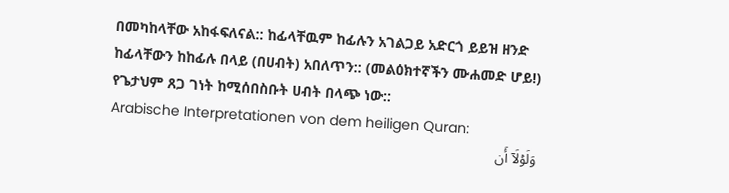በመካከላቸው አከፋፍለናል:: ከፊላቸዉም ከፊሉን አገልጋይ አድርጎ ይይዝ ዘንድ ከፊላቸውን ከከፊሉ በላይ (በሀብት) አበለጥን:: (መልዕክተኛችን ሙሐመድ ሆይ!) የጌታህም ጸጋ ገነት ከሚሰበስቡት ሀብት በላጭ ነው::
Arabische Interpretationen von dem heiligen Quran:
وَلَوۡلَآ أَن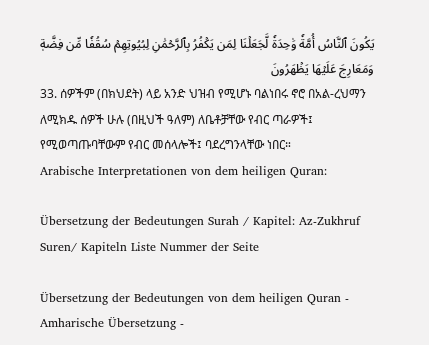يَكُونَ ٱلنَّاسُ أُمَّةٗ وَٰحِدَةٗ لَّجَعَلۡنَا لِمَن يَكۡفُرُ بِٱلرَّحۡمَٰنِ لِبُيُوتِهِمۡ سُقُفٗا مِّن فِضَّةٖ وَمَعَارِجَ عَلَيۡهَا يَظۡهَرُونَ
33. ሰዎችም (በክህደት) ላይ አንድ ህዝብ የሚሆኑ ባልነበሩ ኖሮ በአል-ረህማን ለሚክዱ ሰዎች ሁሉ (በዚህች ዓለም) ለቤቶቻቸው የብር ጣራዎች፤ የሚወጣጡባቸውም የብር መሰላሎች፤ ባደረግንላቸው ነበር።
Arabische Interpretationen von dem heiligen Quran:

Übersetzung der Bedeutungen Surah / Kapitel: Az-Zukhruf
Suren/ Kapiteln Liste Nummer der Seite

Übersetzung der Bedeutungen von dem heiligen Quran - Amharische Übersetzung -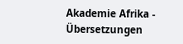Akademie Afrika - Übersetzungen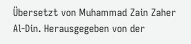Übersetzt von Muhammad Zain Zaher Al-Din. Herausgegeben von der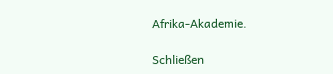Afrika-Akademie.

Schließen